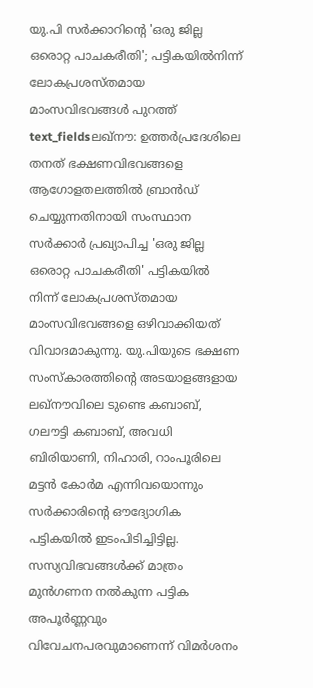യു.പി സർക്കാറിന്റെ 'ഒരു ജില്ല ഒരൊറ്റ പാചകരീതി'; പട്ടികയിൽനിന്ന് ലോകപ്രശസ്തമായ മാംസവിഭവങ്ങൾ പുറത്ത്
text_fieldsലഖ്നൗ: ഉത്തർപ്രദേശിലെ തനത് ഭക്ഷണവിഭവങ്ങളെ ആഗോളതലത്തിൽ ബ്രാൻഡ് ചെയ്യുന്നതിനായി സംസ്ഥാന സർക്കാർ പ്രഖ്യാപിച്ച 'ഒരു ജില്ല ഒരൊറ്റ പാചകരീതി' പട്ടികയിൽ നിന്ന് ലോകപ്രശസ്തമായ മാംസവിഭവങ്ങളെ ഒഴിവാക്കിയത് വിവാദമാകുന്നു. യു.പിയുടെ ഭക്ഷണ സംസ്കാരത്തിന്റെ അടയാളങ്ങളായ ലഖ്നൗവിലെ ടുണ്ടെ കബാബ്, ഗലൗട്ടി കബാബ്, അവധി ബിരിയാണി, നിഹാരി, റാംപൂരിലെ മട്ടൻ കോർമ എന്നിവയൊന്നും സർക്കാരിന്റെ ഔദ്യോഗിക പട്ടികയിൽ ഇടംപിടിച്ചിട്ടില്ല. സസ്യവിഭവങ്ങൾക്ക് മാത്രം മുൻഗണന നൽകുന്ന പട്ടിക അപൂർണ്ണവും വിവേചനപരവുമാണെന്ന് വിമർശനം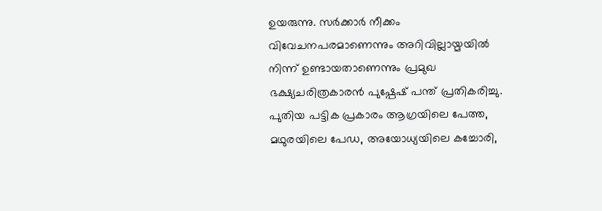ഉയരുന്നു. സർക്കാർ നീക്കം വിവേചനപരമാണെന്നും അറിവില്ലായ്മയിൽ നിന്ന് ഉണ്ടായതാണെന്നും പ്രമുഖ ഭക്ഷ്യചരിത്രകാരൻ പുഷ്പേഷ് പന്ത് പ്രതികരിച്ചു.
പുതിയ പട്ടിക പ്രകാരം ആഗ്രയിലെ പേത്ത, മഥുരയിലെ പേഡ, അയോധ്യയിലെ കച്ചോരി,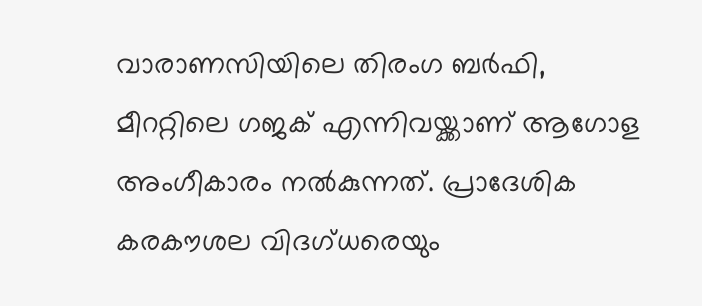വാരാണസിയിലെ തിരംഗ ബർഫി, മീററ്റിലെ ഗജക് എന്നിവയ്ക്കാണ് ആഗോള അംഗീകാരം നൽകുന്നത്. പ്രാദേശിക കരകൗശല വിദഗ്ധരെയും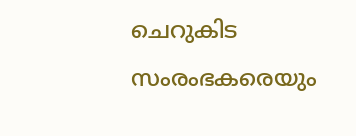ചെറുകിട സംരംഭകരെയും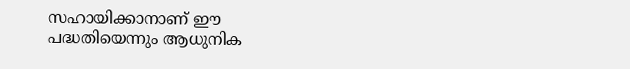സഹായിക്കാനാണ് ഈ പദ്ധതിയെന്നും ആധുനിക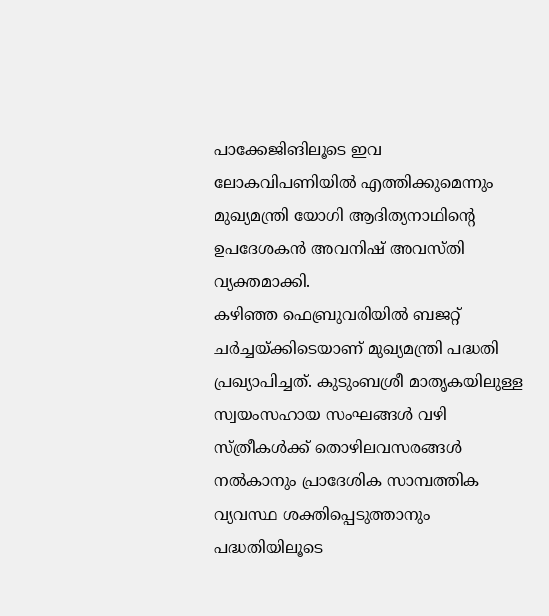പാക്കേജിങിലൂടെ ഇവ ലോകവിപണിയിൽ എത്തിക്കുമെന്നും മുഖ്യമന്ത്രി യോഗി ആദിത്യനാഥിന്റെ ഉപദേശകൻ അവനിഷ് അവസ്തി വ്യക്തമാക്കി.
കഴിഞ്ഞ ഫെബ്രുവരിയിൽ ബജറ്റ് ചർച്ചയ്ക്കിടെയാണ് മുഖ്യമന്ത്രി പദ്ധതി പ്രഖ്യാപിച്ചത്. കുടുംബശ്രീ മാതൃകയിലുള്ള സ്വയംസഹായ സംഘങ്ങൾ വഴി സ്ത്രീകൾക്ക് തൊഴിലവസരങ്ങൾ നൽകാനും പ്രാദേശിക സാമ്പത്തിക വ്യവസ്ഥ ശക്തിപ്പെടുത്താനും പദ്ധതിയിലൂടെ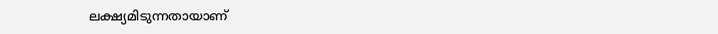ലക്ഷ്യമിടുന്നതായാണ്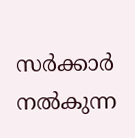സർക്കാർ നൽകുന്ന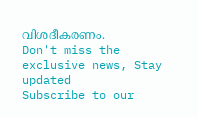വിശദീകരണം.
Don't miss the exclusive news, Stay updated
Subscribe to our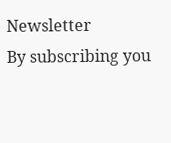Newsletter
By subscribing you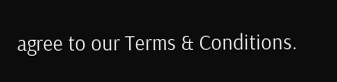agree to our Terms & Conditions.